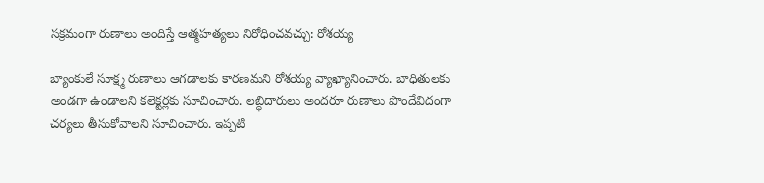సక్రమంగా రుణాలు అందిస్తే ఆత్మహత్యలు నిరోధించవచ్చు: రోశయ్య

బ్యాంకులే సూక్ష్మ రుణాలు ఆగడాలకు కారణమని రోశయ్య వ్యాఖ్యానించారు. బాధితులకు అండగా ఉండాలని కలెక్టర్లకు సూచించారు. లబ్ధిదారులు అందరూ రుణాలు పొందేవిదంగా చర్యలు తీసుకోవాలని సూచించారు. ఇప్పటి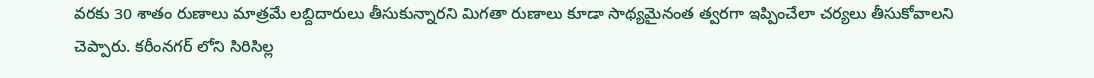వరకు 30 శాతం రుణాలు మాత్రమే లబ్దిదారులు తీసుకున్నారని మిగతా రుణాలు కూడా సాథ్యమైనంత త్వరగా ఇప్పించేలా చర్యలు తీసుకోవాలని చెప్పారు. కరీంనగర్ లోని సిరిసిల్ల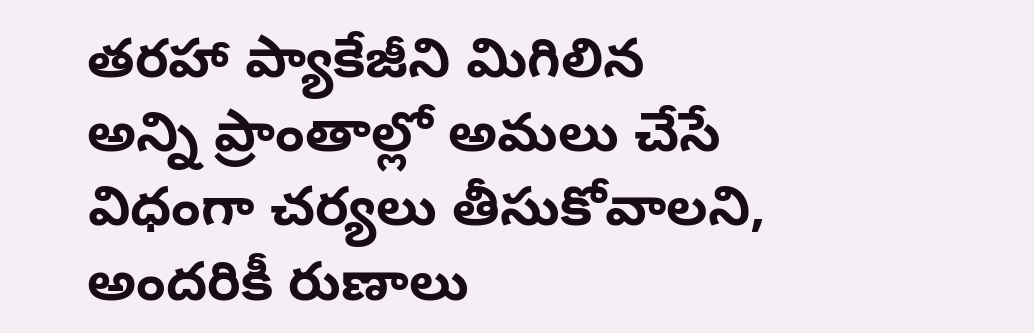తరహా ప్యాకేజీని మిగిలిన అన్ని ప్రాంతాల్లో అమలు చేసే విధంగా చర్యలు తీసుకోవాలని, అందరికీ రుణాలు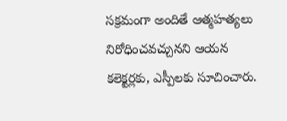సక్రమంగా అందితే ఆత్మహత్యలు నిరోధించవచ్చునని ఆయన కలెక్టర్లకు, ఎస్పీలకు సూచించారు.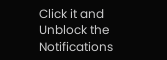Click it and Unblock the Notifications